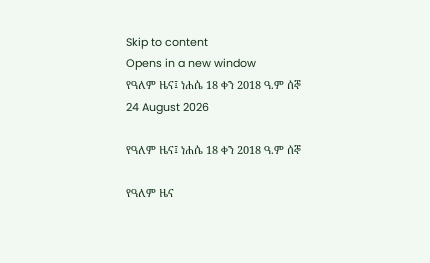Skip to content
Opens in a new window
የዓለም ዜና፤ ነሐሴ 18 ቀን 2018 ዓ.ም ሰኞ
24 August 2026

የዓለም ዜና፤ ነሐሴ 18 ቀን 2018 ዓ.ም ሰኞ

የዓለም ዜና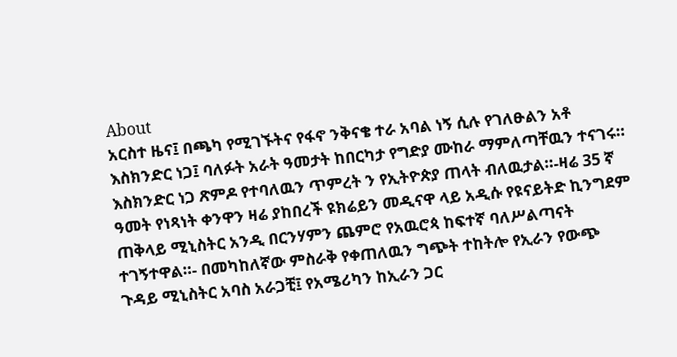About
አርስተ ዜና፤ በጫካ የሚገኙትና የፋኖ ንቅናቄ ተራ አባል ነኝ ሲሉ የገለፁልን አቶ እስክንድር ነጋ፤ ባለፉት አራት ዓመታት ከበርካታ የግድያ ሙከራ ማምለጣቸዉን ተናገሩ። እስክንድር ነጋ ጽምዶ የተባለዉን ጥምረት ን የኢትዮጵያ ጠላት ብለዉታል።-ዛሬ 35 ኛ ዓመት የነጻነት ቀንዋን ዛሬ ያከበረች ዩክሬይን መዲናዋ ላይ አዲሱ የዩናይትድ ኪንግደም ጠቅላይ ሚኒስትር አንዲ በርንሃምን ጨምሮ የአዉሮጳ ከፍተኛ ባለሥልጣናት ተገኝተዋል።- በመካከለኛው ምስራቅ የቀጠለዉን ግጭት ተከትሎ የኢራን የውጭ ጉዳይ ሚኒስትር አባስ አራጋቺ፤ የአሜሪካን ከኢራን ጋር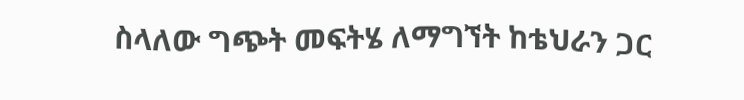ስላለው ግጭት መፍትሄ ለማግኘት ከቴህራን ጋር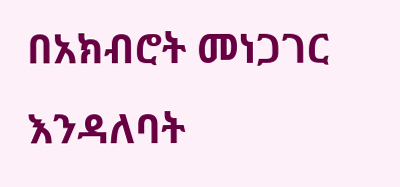በአክብሮት መነጋገር እንዳለባት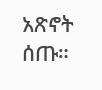አጽኖት ሰጡ።